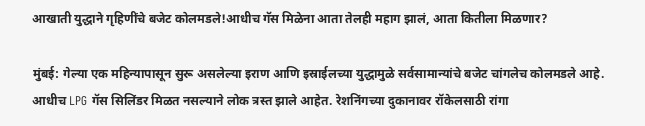आखाती युद्धाने गृहिणींचे बजेट कोलमडले!आधीच गॅस मिळेना आता तेलही महाग झालं, आता कितीला मिळणार?

मुंबई: गेल्या एक महिन्यापासून सुरू असलेल्या इराण आणि इस्राईलच्या युद्धामुळे सर्वसामान्यांचे बजेट चांगलेच कोलमडले आहे. आधीच LPG गॅस सिलिंडर मिळत नसल्याने लोक त्रस्त झाले आहेत. रेशनिंगच्या दुकानावर रॉकेलसाठी रांगा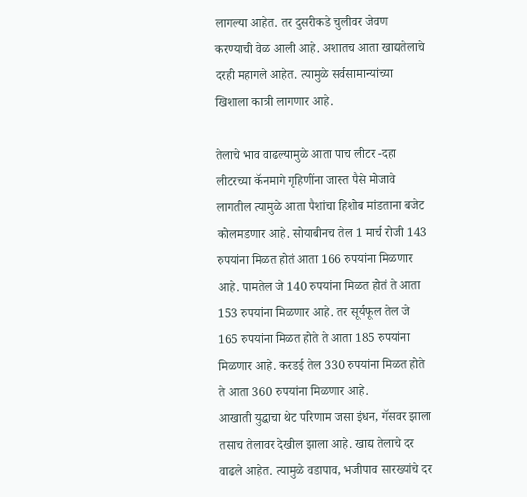लागल्या आहेत. तर दुसरीकडे चुलीवर जेवण करण्याची वेळ आली आहे. अशातच आता खाद्यतेलाचे दरही महागले आहेत. त्यामुळे सर्वसामान्यांच्या खिशाला कात्री लागणार आहे.

तेलाचे भाव वाढल्यामुळे आता पाच लीटर -दहा लीटरच्या कॅनमागे गृहिणींना जास्त पैसे मोजावे लागतील त्यामुळे आता पैशांचा हिशोब मांडताना बजेट कोलमडणार आहे. सोयाबीनच तेल 1 मार्च रोजी 143 रुपयांना मिळत होतं आता 166 रुपयांना मिळणार आहे. पामतेल जे 140 रुपयांना मिळत होतं ते आता 153 रुपयांना मिळणार आहे. तर सूर्यफूल तेल जे 165 रुपयांना मिळत होते ते आता 185 रुपयांना मिळणार आहे. करडई तेल 330 रुपयांना मिळत होते ते आता 360 रुपयांना मिळणार आहे.
आखाती युद्धाचा थेट परिणाम जसा इंधन, गॅसवर झाला तसाच तेलावर देखील झाला आहे. खाद्य तेलाचे दर वाढले आहेत. त्यामुळे वडापाव, भजीपाव सारख्यांचे दर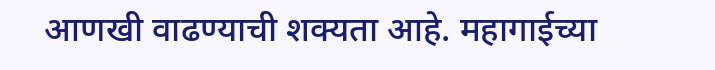आणखी वाढण्याची शक्यता आहे. महागाईच्या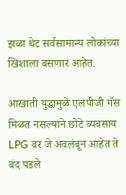झळा थेट सर्वसामान्य लोकांच्या खिशाला बसणार आहेत.

आखाती युद्धामुळे एलपीजी गॅस मिळत नसल्याने छोटे व्यवसाय LPG वर जे अवलंबून आहेत ते बंद पडले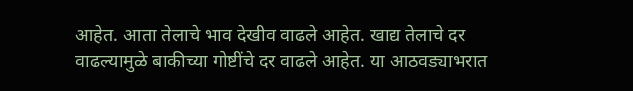आहेत. आता तेलाचे भाव देखीव वाढले आहेत. खाद्य तेलाचे दर वाढल्यामुळे बाकीच्या गोष्टींचे दर वाढले आहेत. या आठवड्याभरात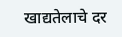खाद्यतेलाचे दर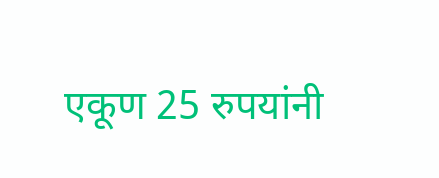एकूण 25 रुपयांनी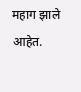महाग झाले आहेत.